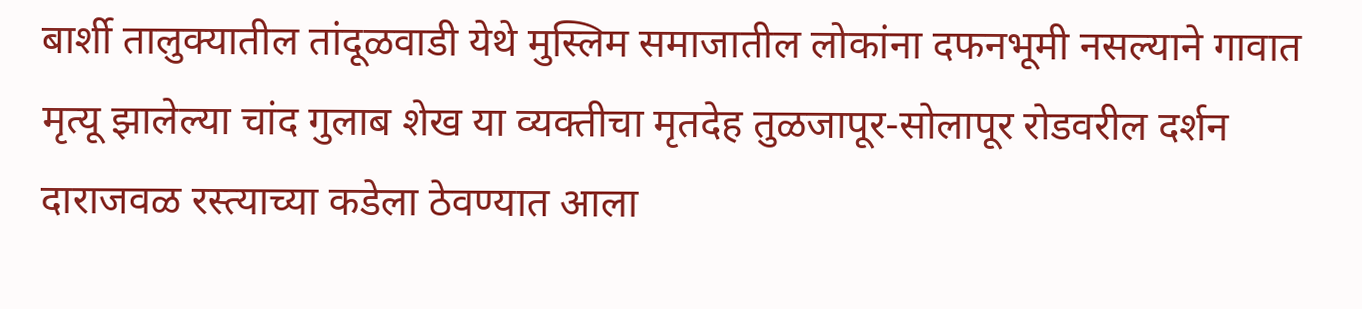बार्शी तालुक्यातील तांदूळवाडी येथे मुस्लिम समाजातील लोकांना दफनभूमी नसल्याने गावात मृत्यू झालेल्या चांद गुलाब शेख या व्यक्तीचा मृतदेह तुळजापूर-सोलापूर रोडवरील दर्शन दाराजवळ रस्त्याच्या कडेला ठेवण्यात आला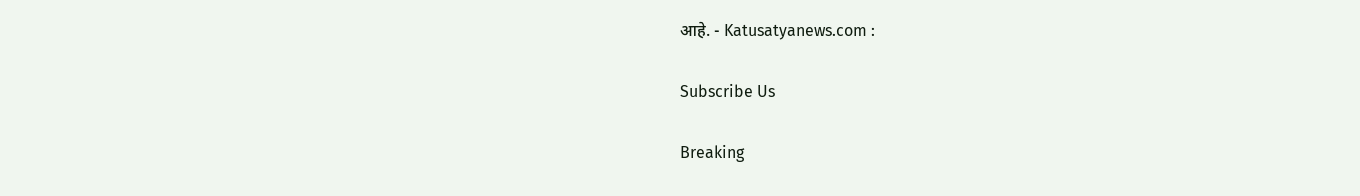आहे. - Katusatyanews.com :

Subscribe Us

Breaking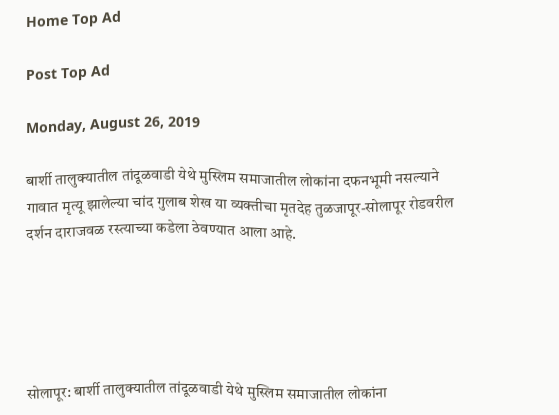Home Top Ad

Post Top Ad

Monday, August 26, 2019

बार्शी तालुक्यातील तांदूळवाडी येथे मुस्लिम समाजातील लोकांना दफनभूमी नसल्याने गावात मृत्यू झालेल्या चांद गुलाब शेख या व्यक्तीचा मृतदेह तुळजापूर-सोलापूर रोडवरील दर्शन दाराजवळ रस्त्याच्या कडेला ठेवण्यात आला आहे.





सोलापूर: बार्शी तालुक्यातील तांदूळवाडी येथे मुस्लिम समाजातील लोकांना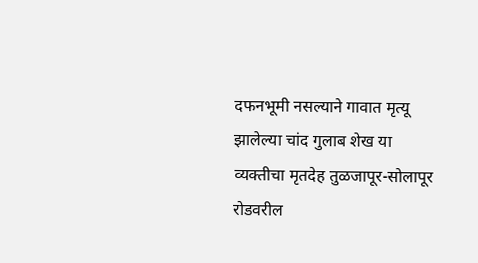दफनभूमी नसल्याने गावात मृत्यू झालेल्या चांद गुलाब शेख या व्यक्तीचा मृतदेह तुळजापूर-सोलापूर रोडवरील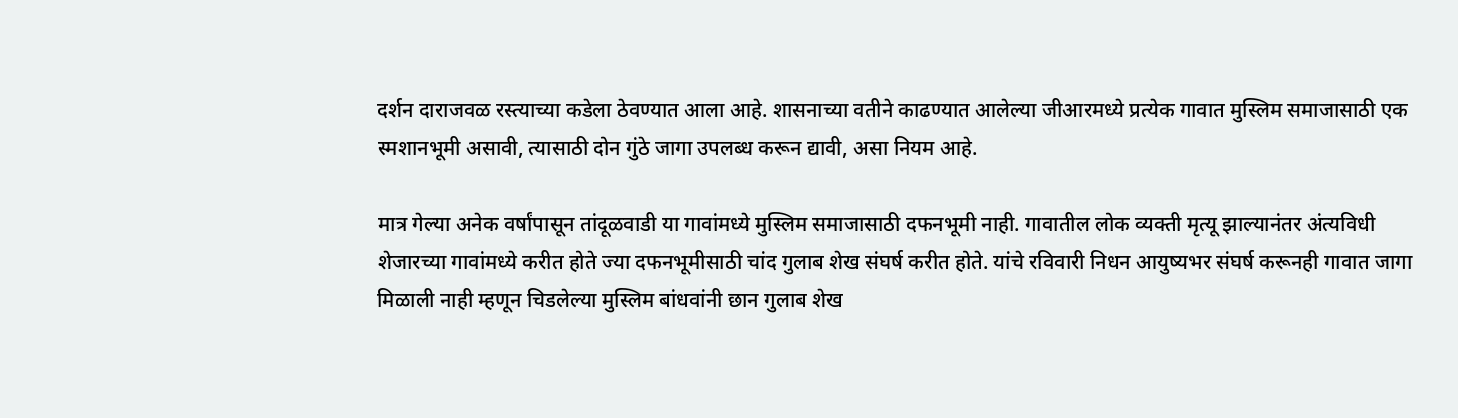दर्शन दाराजवळ रस्त्याच्या कडेला ठेवण्यात आला आहे. शासनाच्या वतीने काढण्यात आलेल्या जीआरमध्ये प्रत्येक गावात मुस्लिम समाजासाठी एक स्मशानभूमी असावी, त्यासाठी दोन गुंठे जागा उपलब्ध करून द्यावी, असा नियम आहे.

मात्र गेल्या अनेक वर्षांपासून तांदूळवाडी या गावांमध्ये मुस्लिम समाजासाठी दफनभूमी नाही. गावातील लोक व्यक्ती मृत्यू झाल्यानंतर अंत्यविधी शेजारच्या गावांमध्ये करीत होते ज्या दफनभूमीसाठी चांद गुलाब शेख संघर्ष करीत होते. यांचे रविवारी निधन आयुष्यभर संघर्ष करूनही गावात जागा मिळाली नाही म्हणून चिडलेल्या मुस्लिम बांधवांनी छान गुलाब शेख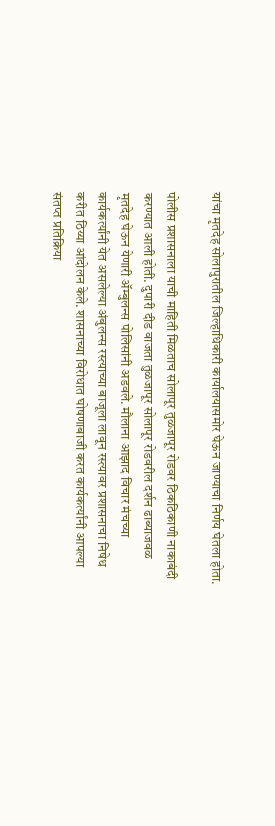यांचा मृतदेह सोलापुरातील जिल्हाधिकारी कार्यालयासमोर घेऊन जाण्याचा निर्णय घेतला होता.

पोलीस प्रशासनाला याची माहिती मिळताच सोलापूर तुळजापूर रोडवर ठिकठिकाणी नाकाबंदी करण्यात आली होती. दुपारी दीड वाजता तुळजापूर सोलापूर रोडवरील दर्शन ढाब्याजवळ मृतदेह घेऊन येणारी ॲम्बुलन्स पोलिसांनी अडवले. मौलाना आझाद विचार मंचच्या कार्यकर्त्यांनी येत असलेल्या अंबुलन्स रस्त्याच्या बाजूला लावून रस्त्यावर प्रशासनाचा निषेध करीत ठिय्या आंदोलन केले. शासनाच्या विरोधात घोषणाबाजी करत कार्यकर्त्यांनी आपल्या संतप्त प्रतिक्रिया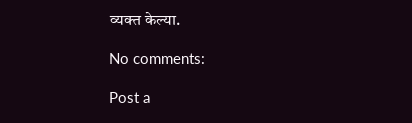व्यक्त केल्या.

No comments:

Post a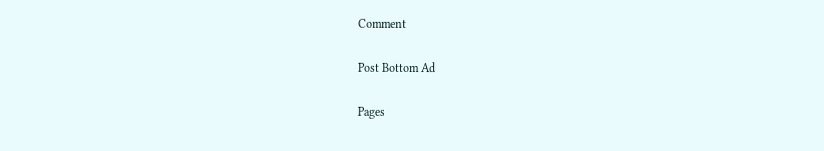Comment

Post Bottom Ad

Pages